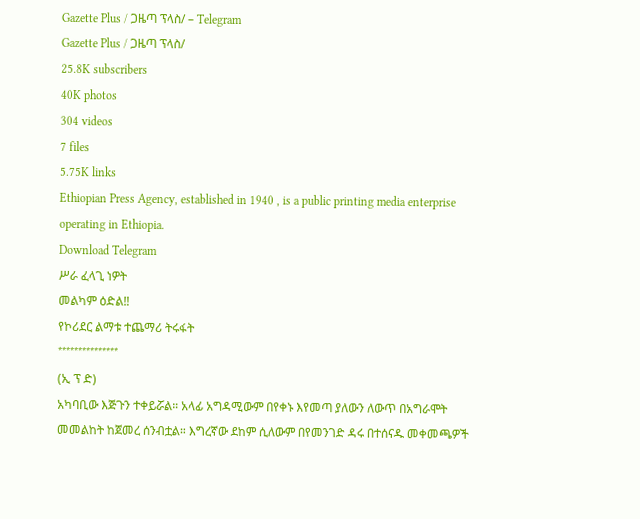Gazette Plus / ጋዜጣ ፕላስ/ – Telegram
Gazette Plus / ጋዜጣ ፕላስ/
25.8K subscribers
40K photos
304 videos
7 files
5.75K links
Ethiopian Press Agency, established in 1940 , is a public printing media enterprise operating in Ethiopia.
Download Telegram
ሥራ ፈላጊ ነዎት
መልካም ዕድል‼
የኮሪደር ልማቱ ተጨማሪ ትሩፋት
***************
(ኢ ፕ ድ)
አካባቢው እጅጉን ተቀይሯል። አላፊ አግዳሚውም በየቀኑ እየመጣ ያለውን ለውጥ በአግራሞት መመልከት ከጀመረ ሰንብቷል። እግረኛው ደከም ሲለውም በየመንገድ ዳሩ በተሰናዱ መቀመጫዎች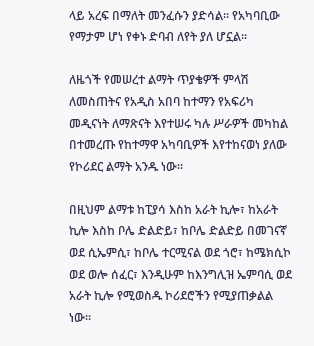ላይ አረፍ በማለት መንፈሱን ያድሳል። የአካባቢው የማታም ሆነ የቀኑ ድባብ ለየት ያለ ሆኗል።

ለዜጎች የመሠረተ ልማት ጥያቄዎች ምላሽ ለመስጠትና የአዲስ አበባ ከተማን የአፍሪካ መዲናነት ለማጽናት እየተሠሩ ካሉ ሥራዎች መካከል በተመረጡ የከተማዋ አካባቢዎች እየተከናወነ ያለው የኮሪደር ልማት አንዱ ነው።

በዚህም ልማቱ ከፒያሳ እስከ አራት ኪሎ፣ ከአራት ኪሎ እስከ ቦሌ ድልድይ፣ ከቦሌ ድልድይ በመገናኛ ወደ ሲኤምሲ፣ ከቦሌ ተርሚናል ወደ ጎሮ፣ ከሜክሲኮ ወደ ወሎ ሰፈር፣ እንዲሁም ከእንግሊዝ ኤምባሲ ወደ አራት ኪሎ የሚወስዱ ኮሪደሮችን የሚያጠቃልል ነው።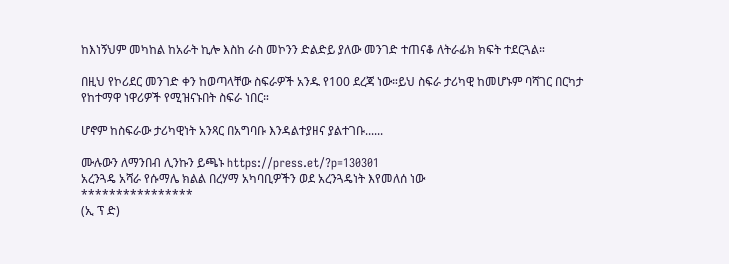ከእነኝህም መካከል ከአራት ኪሎ እስከ ራስ መኮንን ድልድይ ያለው መንገድ ተጠናቆ ለትራፊክ ክፍት ተደርጓል።

በዚህ የኮሪደር መንገድ ቀን ከወጣላቸው ስፍራዎች አንዱ የ100 ደረጃ ነው።ይህ ስፍራ ታሪካዊ ከመሆኑም ባሻገር በርካታ የከተማዋ ነዋሪዎች የሚዝናኑበት ስፍራ ነበር።

ሆኖም ከስፍራው ታሪካዊነት አንጻር በአግባቡ እንዳልተያዘና ያልተገቡ......

ሙሉውን ለማንበብ ሊንኩን ይጫኑ https://press.et/?p=130301
አረንጓዴ አሻራ የሱማሌ ክልል በረሃማ አካባቢዎችን ወደ አረንጓዴነት እየመለሰ ነው
****************
(ኢ ፕ ድ)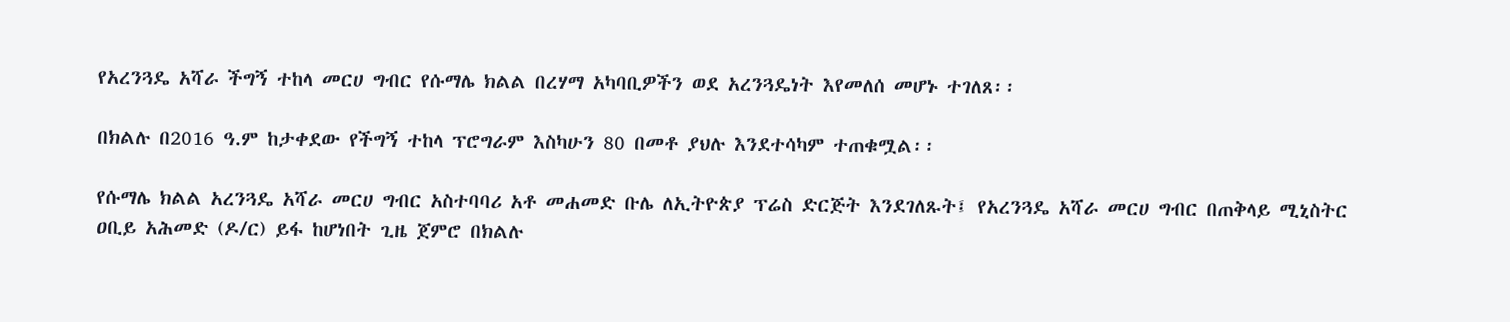የአረንጓዴ አሻራ ችግኝ ተከላ መርሀ ግብር የሱማሌ ክልል በረሃማ አካባቢዎችን ወደ አረንጓዴነት እየመለሰ መሆኑ ተገለጸ፡፡

በክልሉ በ2016 ዓ.ም ከታቀደው የችግኝ ተከላ ፕሮግራም እስካሁን 80 በመቶ ያህሉ እንደተሳካም ተጠቁሟል፡፡

የሱማሌ ክልል አረንጓዴ አሻራ መርሀ ግብር አስተባባሪ አቶ መሐመድ ቡሌ ለኢትዮጵያ ፕሬስ ድርጅት እንደገለጹት፤ የአረንጓዴ አሻራ መርሀ ግብር በጠቅላይ ሚኒስትር ዐቢይ አሕመድ (ዶ/ር) ይፋ ከሆነበት ጊዜ ጀምሮ በክልሉ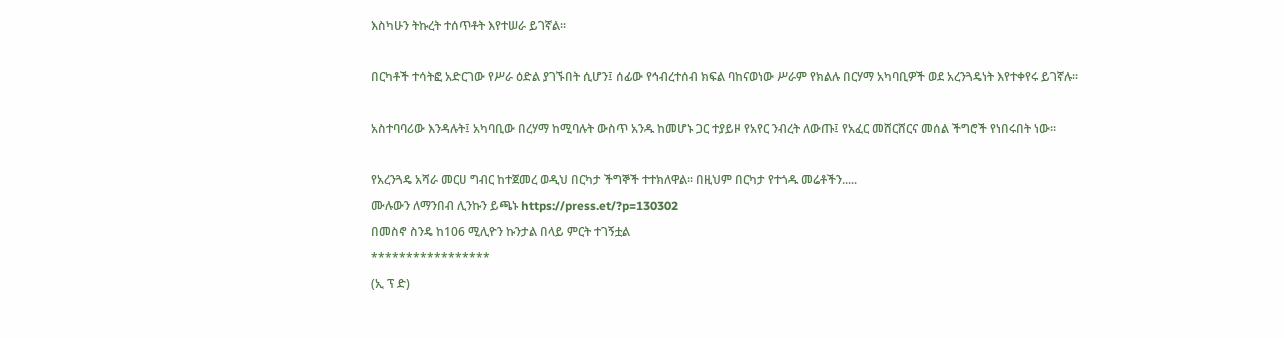እስካሁን ትኩረት ተሰጥቶት እየተሠራ ይገኛል፡፡

በርካቶች ተሳትፎ አድርገው የሥራ ዕድል ያገኙበት ሲሆን፤ ሰፊው የኅብረተሰብ ክፍል ባከናወነው ሥራም የክልሉ በርሃማ አካባቢዎች ወደ አረንጓዴነት እየተቀየሩ ይገኛሉ፡፡

አስተባባሪው እንዳሉት፤ አካባቢው በረሃማ ከሚባሉት ውስጥ አንዱ ከመሆኑ ጋር ተያይዞ የአየር ንብረት ለውጡ፤ የአፈር መሸርሸርና መሰል ችግሮች የነበሩበት ነው፡፡

የአረንጓዴ አሻራ መርሀ ግብር ከተጀመረ ወዲህ በርካታ ችግኞች ተተክለዋል፡፡ በዚህም በርካታ የተጎዱ መሬቶችን.....
ሙሉውን ለማንበብ ሊንኩን ይጫኑ https://press.et/?p=130302
በመስኖ ስንዴ ከ106 ሚሊዮን ኩንታል በላይ ምርት ተገኝቷል
*****************
(ኢ ፕ ድ)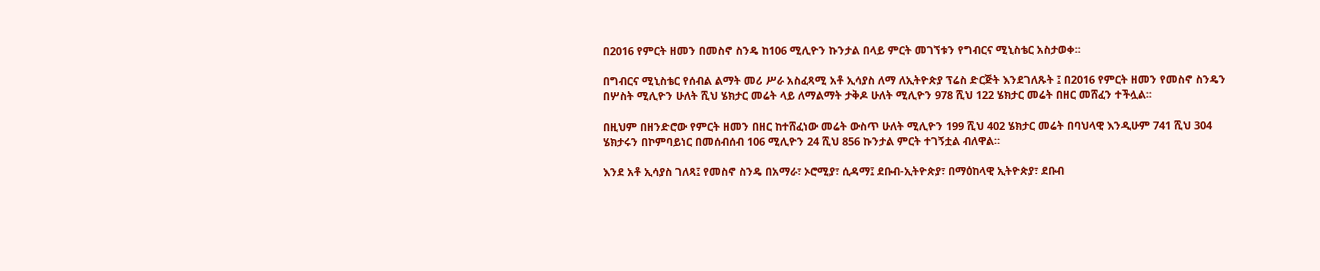በ2016 የምርት ዘመን በመስኖ ስንዴ ከ106 ሚሊዮን ኩንታል በላይ ምርት መገኘቱን የግብርና ሚኒስቴር አስታወቀ፡፡

በግብርና ሚኒስቴር የሰብል ልማት መሪ ሥራ አስፈጻሚ አቶ ኢሳያስ ለማ ለኢትዮጵያ ፕሬስ ድርጅት እንደገለጹት ፤ በ2016 የምርት ዘመን የመስኖ ስንዴን በሦስት ሚሊዮን ሁለት ሺህ ሄክታር መሬት ላይ ለማልማት ታቅዶ ሁለት ሚሊዮን 978 ሺህ 122 ሄክታር መሬት በዘር መሸፈን ተችሏል፡፡

በዚህም በዘንድሮው የምርት ዘመን በዘር ከተሸፈነው መሬት ውስጥ ሁለት ሚሊዮን 199 ሺህ 402 ሄክታር መሬት በባህላዊ እንዲሁም 741 ሺህ 304 ሄክታሩን በኮምባይነር በመሰብሰብ 106 ሚሊዮን 24 ሺህ 856 ኩንታል ምርት ተገኝቷል ብለዋል።

እንደ አቶ ኢሳያስ ገለጻ፤ የመስኖ ስንዴ በአማራ፣ ኦሮሚያ፣ ሲዳማ፤ ደቡብ-ኢትዮጵያ፣ በማዕከላዊ ኢትዮጵያ፣ ደቡብ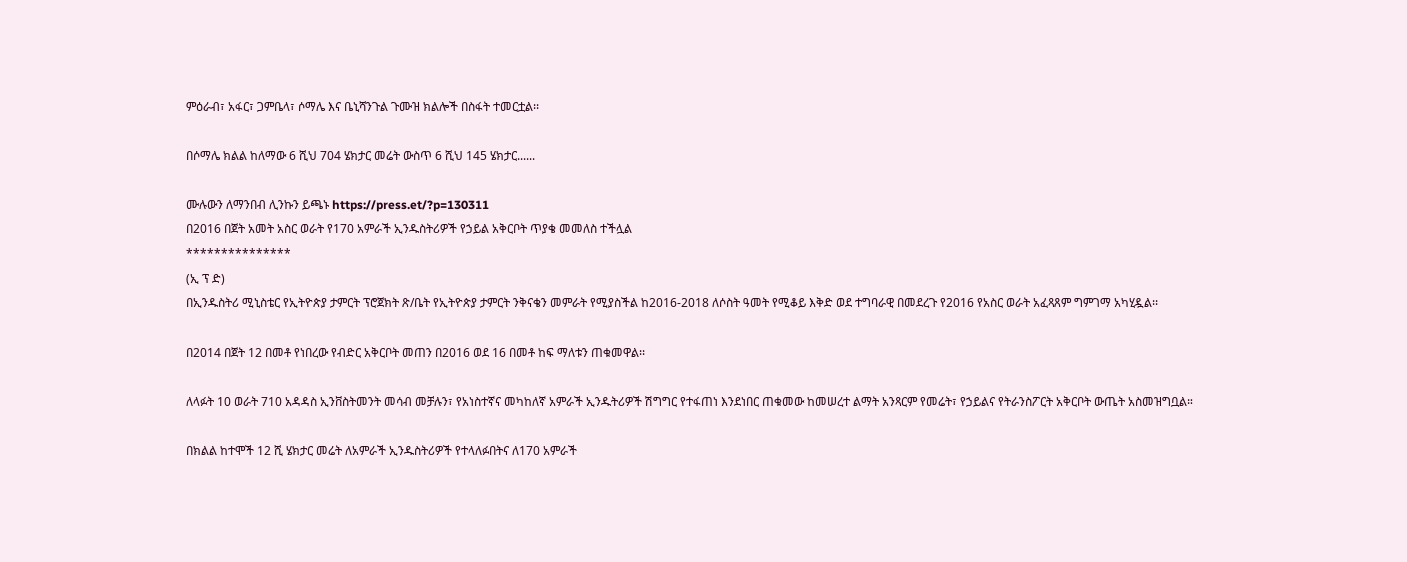ምዕራብ፣ አፋር፣ ጋምቤላ፣ ሶማሌ እና ቤኒሻንጉል ጉሙዝ ክልሎች በስፋት ተመርቷል፡፡

በሶማሌ ክልል ከለማው 6 ሺህ 704 ሄክታር መሬት ውስጥ 6 ሺህ 145 ሄክታር......

ሙሉውን ለማንበብ ሊንኩን ይጫኑ https://press.et/?p=130311
በ2016 በጀት አመት አስር ወራት የ170 አምራች ኢንዱስትሪዎች የኃይል አቅርቦት ጥያቄ መመለስ ተችሏል
***************
(ኢ ፕ ድ)
በኢንዱስትሪ ሚኒስቴር የኢትዮጵያ ታምርት ፕሮጀክት ጽ/ቤት የኢትዮጵያ ታምርት ንቅናቄን መምራት የሚያስችል ከ2016-2018 ለሶስት ዓመት የሚቆይ እቅድ ወደ ተግባራዊ በመደረጉ የ2016 የአስር ወራት አፈጻጸም ግምገማ አካሂዷል፡፡

በ2014 በጀት 12 በመቶ የነበረው የብድር አቅርቦት መጠን በ2016 ወደ 16 በመቶ ከፍ ማለቱን ጠቁመዋል፡፡

ለላፉት 10 ወራት 710 አዳዳስ ኢንቨስትመንት መሳብ መቻሉን፣ የአነስተኛና መካከለኛ አምራች ኢንዱትሪዎች ሽግግር የተፋጠነ እንደነበር ጠቁመው ከመሠረተ ልማት አንጻርም የመሬት፣ የኃይልና የትራንስፖርት አቅርቦት ውጤት አስመዝግቧል።

በክልል ከተሞች 12 ሺ ሄክታር መሬት ለአምራች ኢንዱስትሪዎች የተላለፉበትና ለ170 አምራች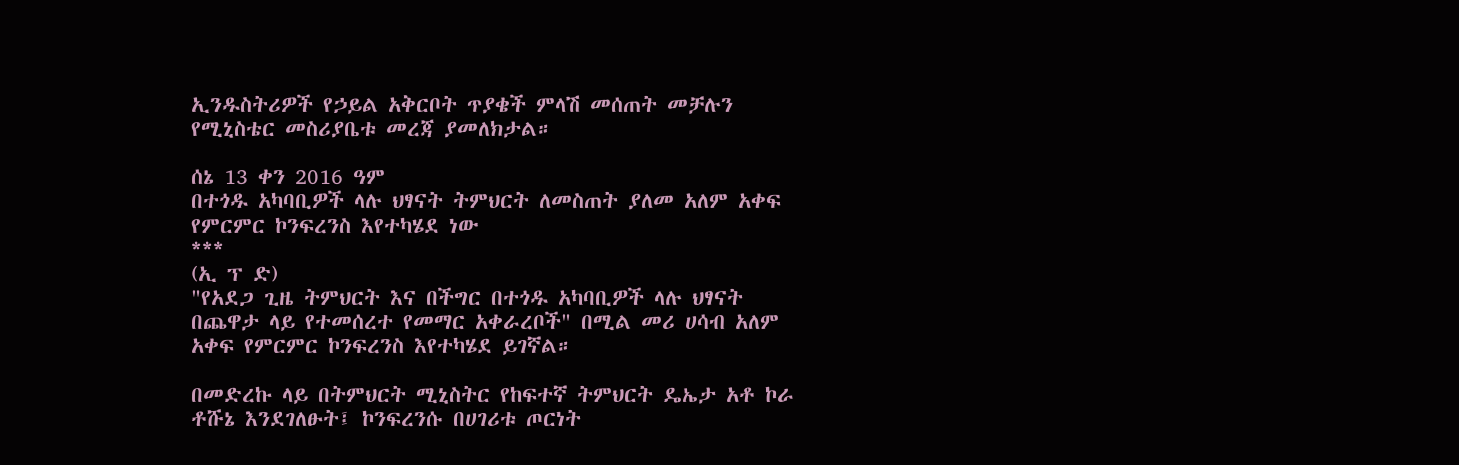ኢንዱስትሪዎች የኃይል አቅርቦት ጥያቄች ምላሽ መሰጠት መቻሉን የሚኒስቴር መስሪያቤቱ መረጃ ያመለክታል።

ሰኔ 13 ቀን 2016 ዓም
በተጎዱ አካባቢዎች ላሉ ህፃናት ትምህርት ለመስጠት ያለመ አለም አቀፍ የምርምር ኮንፍረንስ እየተካሄደ ነው
***
(ኢ ፕ ድ)
"የአደጋ ጊዜ ትምህርት እና በችግር በተጎዱ አካባቢዎች ላሉ ህፃናት በጨዋታ ላይ የተመሰረተ የመማር አቀራረቦች" በሚል መሪ ሀሳብ አለም አቀፍ የምርምር ኮንፍረንስ እየተካሄደ ይገኛል።

በመድረኩ ላይ በትምህርት ሚኒስትር የከፍተኛ ትምህርት ዴኤታ አቶ ኮራ ቶሹኔ እንደገለፁት፤ ኮንፍረንሱ በሀገሪቱ ጦርነት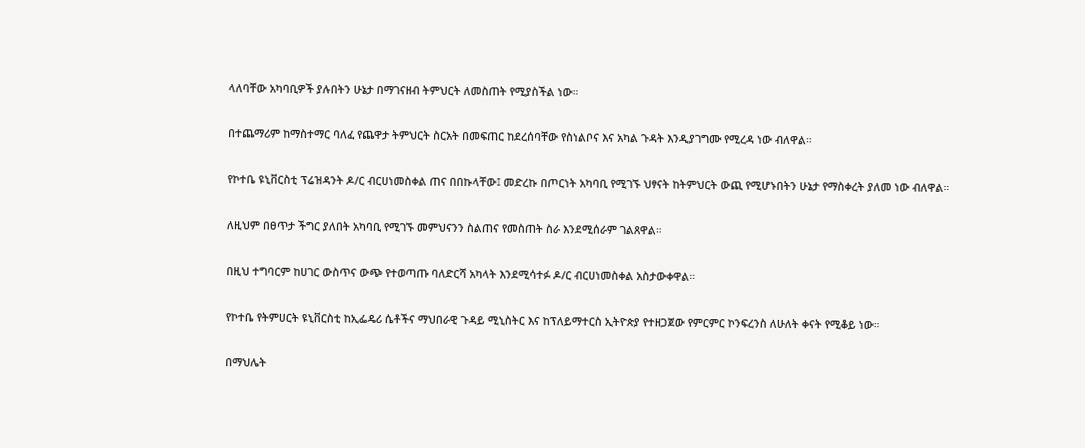ላለባቸው አካባቢዎች ያሉበትን ሁኔታ በማገናዘብ ትምህርት ለመስጠት የሚያስችል ነው።

በተጨማሪም ከማስተማር ባለፈ የጨዋታ ትምህርት ስርአት በመፍጠር ከደረሰባቸው የስነልቦና እና አካል ጉዳት እንዲያገግሙ የሚረዳ ነው ብለዋል።

የኮተቤ ዩኒቨርስቲ ፕሬዝዳንት ዶ/ር ብርሀነመስቀል ጠና በበኩላቸው፤ መድረኩ በጦርነት አካባቢ የሚገኙ ህፃናት ከትምህርት ውጪ የሚሆኑበትን ሁኔታ የማስቀረት ያለመ ነው ብለዋል።

ለዚህም በፀጥታ ችግር ያለበት አካባቢ የሚገኙ መምህናንን ስልጠና የመስጠት ስራ እንደሚሰራም ገልጸዋል።

በዚህ ተግባርም ከሀገር ውስጥና ውጭ የተወጣጡ ባለድርሻ አካላት እንደሚሳተፉ ዶ/ር ብርሀነመስቀል አስታውቀዋል።

የኮተቤ የትምሀርት ዩኒቨርስቲ ከኢፌዴሪ ሴቶችና ማህበራዊ ጉዳይ ሚኒስትር እና ከፕለይማተርስ ኢትዮጵያ የተዘጋጀው የምርምር ኮንፍረንስ ለሁለት ቀናት የሚቆይ ነው።

በማህሌት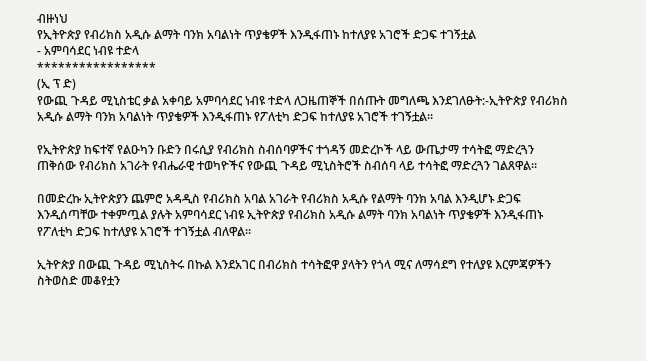ብዙነህ
የኢትዮጵያ የብሪክስ አዲሱ ልማት ባንክ አባልነት ጥያቄዎች እንዲፋጠኑ ከተለያዩ አገሮች ድጋፍ ተገኝቷል
- አምባሳደር ነብዩ ተድላ
*****************
(ኢ ፕ ድ)
የውጪ ጉዳይ ሚኒስቴር ቃል አቀባይ አምባሳደር ነብዩ ተድላ ለጋዜጠኞች በሰጡት መግለጫ እንደገለፁት:-ኢትዮጵያ የብሪክስ አዲሱ ልማት ባንክ አባልነት ጥያቄዎች እንዲፋጠኑ የፖለቲካ ድጋፍ ከተለያዩ አገሮች ተገኝቷል።

የኢትዮጵያ ከፍተኛ የልዑካን ቡድን በሩሲያ የብሪክስ ስብሰባዎችና ተጎዳኝ መድረኮች ላይ ውጤታማ ተሳትፎ ማድረጓን ጠቅሰው የብሪክስ አገራት የብሔራዊ ተወካዮችና የውጪ ጉዳይ ሚኒስትሮች ስብሰባ ላይ ተሳትፎ ማድረጓን ገልጸዋል።

በመድረኩ ኢትዮጵያን ጨምሮ አዳዲስ የብሪክስ አባል አገራት የብሪክስ አዲሱ የልማት ባንክ አባል እንዲሆኑ ድጋፍ እንዲሰጣቸው ተቀምጧል ያሉት አምባሳደር ነብዩ ኢትዮጵያ የብሪክስ አዲሱ ልማት ባንክ አባልነት ጥያቄዎች እንዲፋጠኑ የፖለቲካ ድጋፍ ከተለያዩ አገሮች ተገኝቷል ብለዋል።

ኢትዮጵያ በውጪ ጉዳይ ሚኒስትሩ በኩል እንደአገር በብሪክስ ተሳትፎዋ ያላትን የጎላ ሚና ለማሳደግ የተለያዩ እርምጃዎችን ስትወስድ መቆየቷን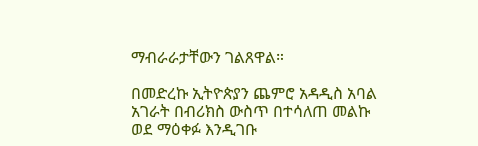ማብራራታቸውን ገልጸዋል።

በመድረኩ ኢትዮጵያን ጨምሮ አዳዲስ አባል አገራት በብሪክስ ውስጥ በተሳለጠ መልኩ ወደ ማዕቀፉ እንዲገቡ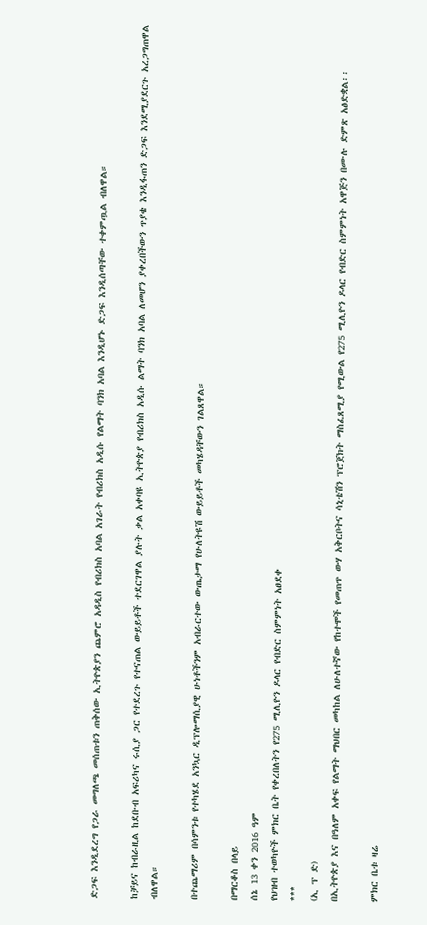ድጋፍ እንዲደረግ የጋራ መግለጫ መሰጠቱን ጠቅሰው ኢትዮጵያን ጨምሮ አዳዲስ የብሪክስ አባል አገራት የብሪክስ አዲሱ የልማት ባንክ አባል እንዲሆኑ ድጋፍ እንዲሰጣቸው ተቀምጧል ብለዋል።

ከቻይና ከብራዚል ከደቡብ አፍሪካና ሩሲያ ጋር የተደረጉ የተናጠል ውይይቶች ተደርገዋል ያሉት ቃል አቀባዩ ኢትዮጵያ የብሪክስ አዲሱ ልማት ባንክ አባል ለመሆን ያቀረበችውን ጥያቄ እንዲፋጠን ድጋፍ እንደሚያደርጉ አረጋግጠዋል ብለዋል።

በተጨማሪም በሳምንቱ የተካሄደ አንኳር ዲፕሎማሲያዊ ሁነቶችንም አብራርተው ውጤታማ የሁለትዩሽ ውይይቶች መካሄዳቸውን ገልጸዋል።

በማርቆስ በላይ
ሰኔ 13 ቀን 2016 ዓም
የህዝብ ተወካዮች ምክር ቤት የቀረበለትን የ275 ሚሊዮን ዶላር የብድር ስምምነት አፀደቀ
***
(ኢ ፕ ድ)
በኢትዮጵያ እና በዓለም አቀፍ የልማት ማህበር መካከል ለሁለተኛው የከተሞች የመጠጥ ውሃ አቅርቦትና ሳኒቴሽን ፕሮጀክት ማስፈጸሚያ የሚውል የ275 ሚሊዮን ዶላር የብድር ስምምነት አዋጅን በሙሉ ድምጽ አፅድቋል፡፡

ምክር ቤቱ ዛሬ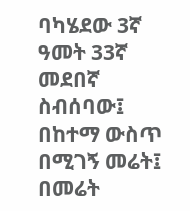ባካሄደው 3ኛ ዓመት 33ኛ መደበኛ ስብሰባው፤ በከተማ ውስጥ በሚገኝ መሬት፤ በመሬት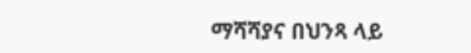ማሻሻያና በህንጻ ላይ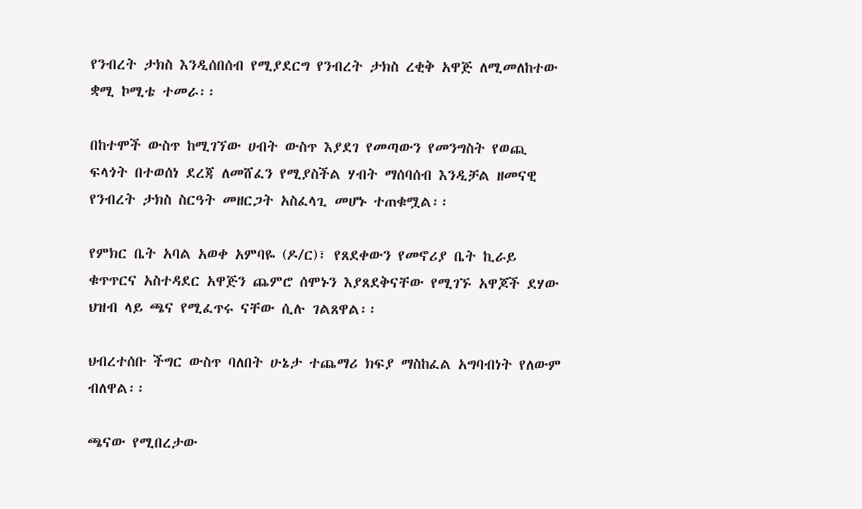የንብረት ታክስ እንዲሰበሰብ የሚያደርግ የንብረት ታክስ ረቂቅ አዋጅ ለሚመለከተው ቋሚ ኮሚቴ ተመራ፡፡

በከተሞች ውስጥ ከሚገኘው ሀብት ውስጥ እያደገ የመጣውን የመንግስት የወጪ ፍላጎት በተወሰነ ደረጃ ለመሸፈን የሚያስችል ሃብት ማሰባሰብ እንዲቻል ዘመናዊ የንብረት ታክስ ስርዓት መዘርጋት አስፈላጊ መሆኑ ተጠቁሟል፡፡

የምክር ቤት አባል አወቀ አምባዬ (ዶ/ር)፣ የጸደቀውን የመኖሪያ ቤት ኪራይ ቁጥጥርና አስተዳደር አዋጅን ጨምሮ ሰሞኑን እያጸደቅናቸው የሚገኙ አዋጆች ደሃው ህዝብ ላይ ጫና የሚፈጥሩ ናቸው ሲሉ ገልጸዋል፡፡

ህብረተሰቡ ችግር ውስጥ ባለበት ሁኔታ ተጨማሪ ክፍያ ማስከፈል አግባብነት የለውም ብለዋል፡፡

ጫናው የሚበረታው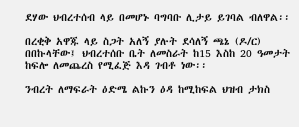ደሃው ህብረተሰብ ላይ በመሆኑ ባግባቡ ሊታይ ይገባል ብለዋል፡፡

በረቂቅ አዋጁ ላይ ስጋት አለኝ ያሉት ደሳለኝ ጫኔ (ዶ/ር) በበኩላቸው፤ ህብረተሰቡ ቤት ለመስራት ከ15 እስከ 20 ዓመታት ከፍሎ ለመጨረስ የሚፈጅ እዳ ገብቶ ነው፡፡

ንብረት ለማፍራት ዕድሜ ልኩን ዕዳ ከሚከፍል ህዝብ ታክስ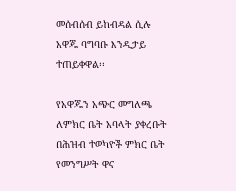መሰብሰብ ይከብዳል ሲሉ አዋጁ ባግባቡ እንዲታይ ተጠይቀዋል፡፡

የአዋጁን አጭር መግለጫ ለምክር ቤት አባላት ያቀረቡት በሕዝብ ተወካዮች ምክር ቤት የመንግሥት ዋና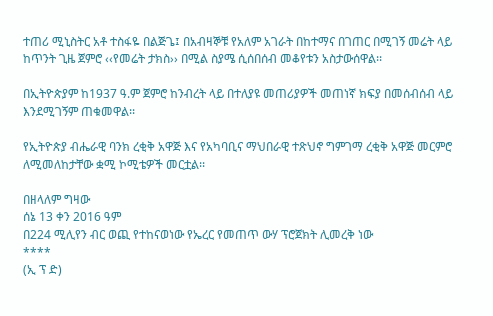ተጠሪ ሚኒስትር አቶ ተስፋዬ በልጅጌ፤ በአብዛኞቹ የአለም አገራት በከተማና በገጠር በሚገኝ መሬት ላይ ከጥንት ጊዜ ጀምሮ ‹‹የመሬት ታክስ›› በሚል ስያሜ ሲሰበሰብ መቆየቱን አስታውሰዋል፡፡

በኢትዮጵያም ከ1937 ዓ.ም ጀምሮ ከንብረት ላይ በተለያዩ መጠሪያዎች መጠነኛ ክፍያ በመሰብሰብ ላይ እንደሚገኝም ጠቁመዋል፡፡

የኢትዮጵያ ብሔራዊ ባንክ ረቂቅ አዋጅ እና የአካባቢና ማህበራዊ ተጽህኖ ግምገማ ረቂቅ አዋጅ መርምሮ ለሚመለከታቸው ቋሚ ኮሚቴዎች መርቷል፡፡

በዘላለም ግዛው
ሰኔ 13 ቀን 2016 ዓም
በ224 ሚሊየን ብር ወጪ የተከናወነው የኤረር የመጠጥ ውሃ ፕሮጀክት ሊመረቅ ነው
****
(ኢ ፕ ድ)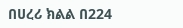በሀረሪ ክልል በ224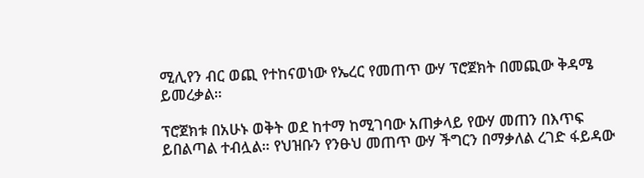ሚሊየን ብር ወጪ የተከናወነው የኤረር የመጠጥ ውሃ ፕሮጀክት በመጪው ቅዳሜ ይመረቃል።

ፕሮጀክቱ በአሁኑ ወቅት ወደ ከተማ ከሚገባው አጠቃላይ የውሃ መጠን በእጥፍ ይበልጣል ተብሏል። የህዝቡን የንፁህ መጠጥ ውሃ ችግርን በማቃለል ረገድ ፋይዳው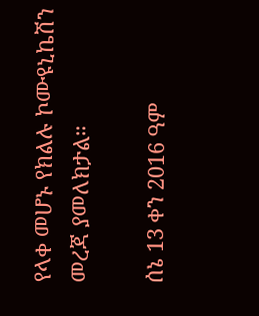የላቀ መሆኑ የክልሉ ኮሙዩኒኬሽን መረጃ ያመለክታል።

ሰኔ 13 ቀን 2016 ዓም